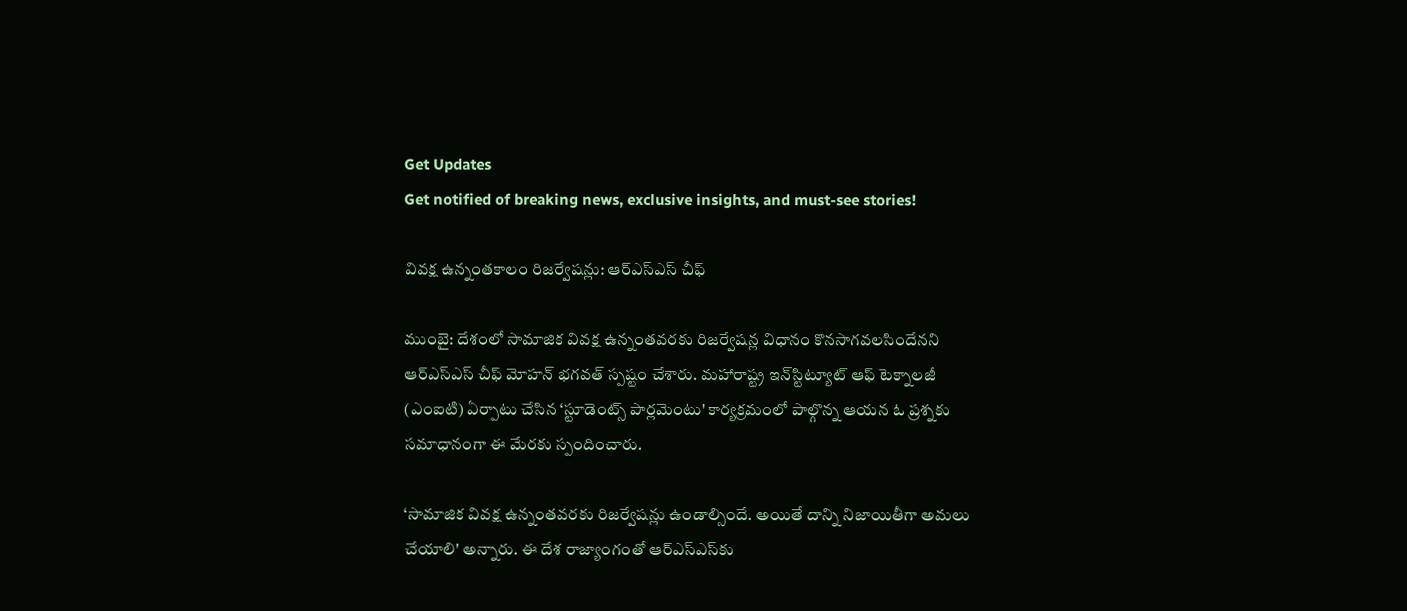Get Updates
Get notified of breaking news, exclusive insights, and must-see stories!

వివక్ష ఉన్నంతకాలం రిజర్వేషన్లు: ఆర్ఎస్ఎస్ చీఫ్

ముంబై: దేశంలో సామాజిక వివక్ష ఉన్నంతవరకు రిజర్వేషన్ల విధానం కొనసాగవలసిందేనని ఆర్‌ఎస్‌ఎస్ చీఫ్ మోహన్ భగవత్ స్పష్టం చేశారు. మహారాష్ట్ర ఇన్‌స్టిట్యూట్ ఆఫ్ టెక్నాలజీ (ఎంఐటి) ఏర్పాటు చేసిన ‘స్టూడెంట్స్ పార్లమెంటు' కార్యక్రమంలో పాల్గొన్న ఆయన ఓ ప్రశ్నకు సమాధానంగా ఈ మేరకు స్పందించారు.

‘సామాజిక వివక్ష ఉన్నంతవరకు రిజర్వేషన్లు ఉండాల్సిందే. అయితే దాన్ని నిజాయితీగా అమలు చేయాలి' అన్నారు. ఈ దేశ రాజ్యాంగంతో ఆర్‌ఎస్‌ఎస్‌కు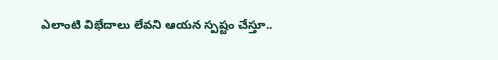ఎలాంటి విభేదాలు లేవని ఆయన స్పష్టం చేస్తూ..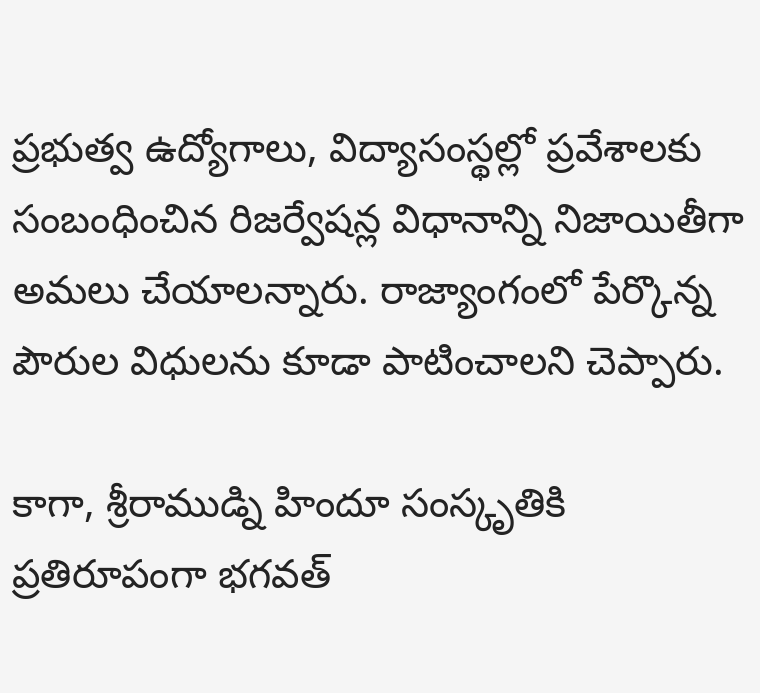ప్రభుత్వ ఉద్యోగాలు, విద్యాసంస్థల్లో ప్రవేశాలకు సంబంధించిన రిజర్వేషన్ల విధానాన్ని నిజాయితీగా అమలు చేయాలన్నారు. రాజ్యాంగంలో పేర్కొన్న పౌరుల విధులను కూడా పాటించాలని చెప్పారు.

కాగా, శ్రీరాముడ్ని హిందూ సంస్కృతికి ప్రతిరూపంగా భగవత్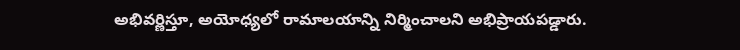అభివర్ణిస్తూ, అయోధ్యలో రామాలయాన్ని నిర్మించాలని అభిప్రాయపడ్డారు.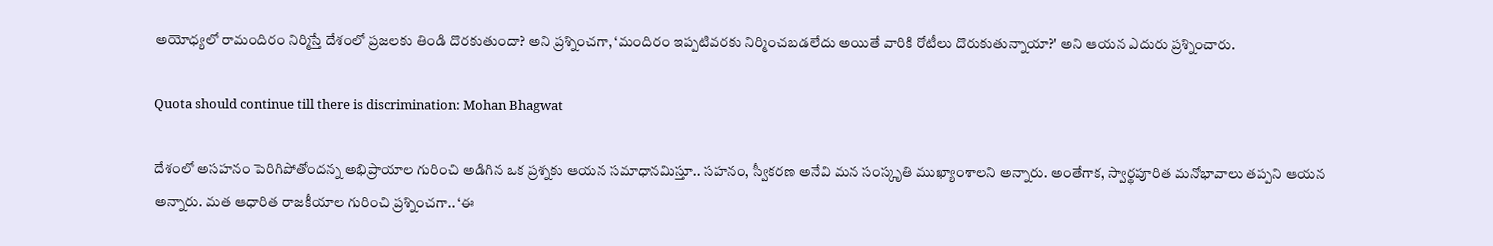అయోధ్యలో రామందిరం నిర్మిస్తే దేశంలో ప్రజలకు తిండి దొరకుతుందా? అని ప్రశ్నించగా, ‘మందిరం ఇప్పటివరకు నిర్మించబడలేదు అయితే వారికి రోటీలు దొరుకుతున్నాయా?' అని ఆయన ఎదురు ప్రశ్నించారు.

Quota should continue till there is discrimination: Mohan Bhagwat

దేశంలో అసహనం పెరిగిపోతోందన్న అభిప్రాయాల గురించి అడిగిన ఒక ప్రశ్నకు ఆయన సమాధానమిస్తూ.. సహనం, స్వీకరణ అనేవి మన సంస్కృతి ముఖ్యాంశాలని అన్నారు. అంతేగాక, స్వార్థపూరిత మనోభావాలు తప్పని ఆయన అన్నారు. మత ఆధారిత రాజకీయాల గురించి ప్రశ్నించగా.. ‘ఈ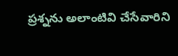ప్రశ్నను అలాంటివి చేసేవారిని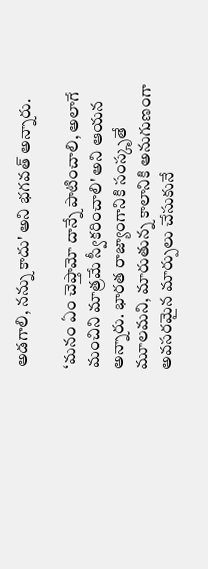అడగాలి, నన్ను కాదు' అని భగవత్ అన్నారు.

‘మనం ఏం చెప్తామో దాన్నే పాటించాలి, అలాగే మంచిని మాత్రమే స్వీకరించాలి' అని ఆయన అన్నారు. భారత రాజ్యాంగానికి సంస్కృతే మూలమని, మారుతున్న కాలానికి అనుగుణంగా అవసరమైన మార్పులు చేసుకునే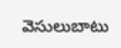వెసులుబాటు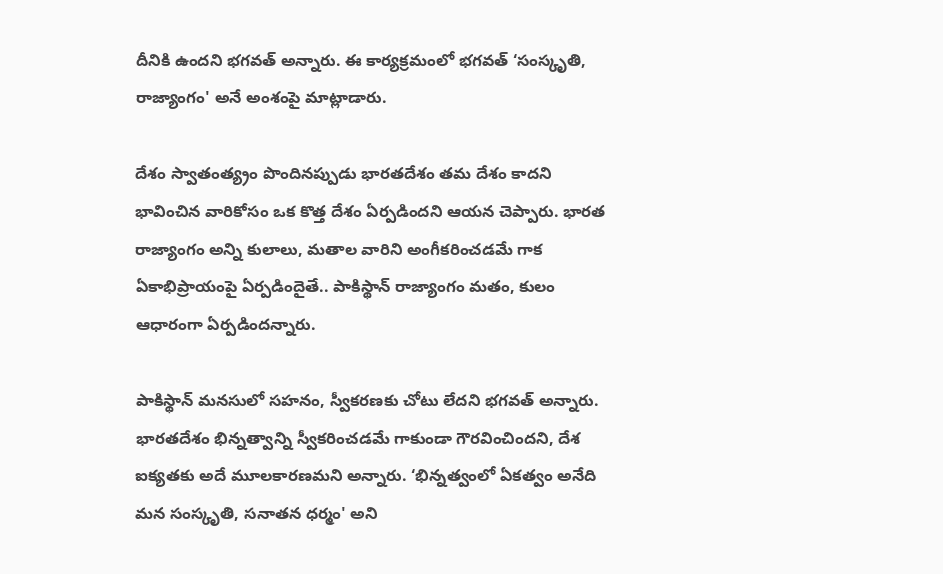దీనికి ఉందని భగవత్ అన్నారు. ఈ కార్యక్రమంలో భగవత్ ‘సంస్కృతి, రాజ్యాంగం' అనే అంశంపై మాట్లాడారు.

దేశం స్వాతంత్య్రం పొందినప్పుడు భారతదేశం తమ దేశం కాదని భావించిన వారికోసం ఒక కొత్త దేశం ఏర్పడిందని ఆయన చెప్పారు. భారత రాజ్యాంగం అన్ని కులాలు, మతాల వారిని అంగీకరించడమే గాక ఏకాభిప్రాయంపై ఏర్పడిందైతే.. పాకిస్థాన్ రాజ్యాంగం మతం, కులం ఆధారంగా ఏర్పడిందన్నారు.

పాకిస్థాన్ మనసులో సహనం, స్వీకరణకు చోటు లేదని భగవత్ అన్నారు. భారతదేశం భిన్నత్వాన్ని స్వీకరించడమే గాకుండా గౌరవించిందని, దేశ ఐక్యతకు అదే మూలకారణమని అన్నారు. ‘భిన్నత్వంలో ఏకత్వం అనేది మన సంస్కృతి, సనాతన ధర్మం' అని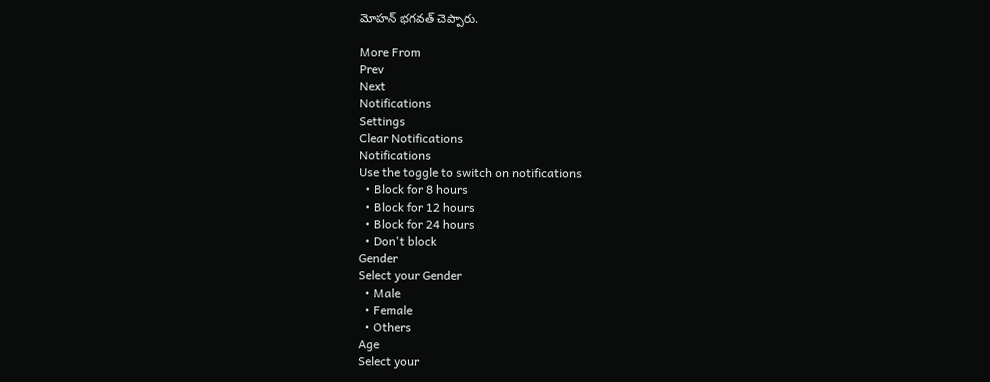మోహన్ భగవత్ చెప్పారు.

More From
Prev
Next
Notifications
Settings
Clear Notifications
Notifications
Use the toggle to switch on notifications
  • Block for 8 hours
  • Block for 12 hours
  • Block for 24 hours
  • Don't block
Gender
Select your Gender
  • Male
  • Female
  • Others
Age
Select your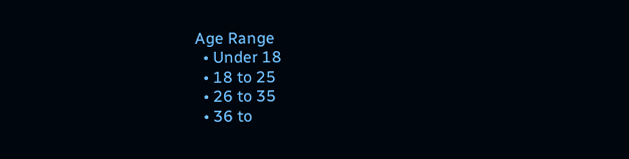Age Range
  • Under 18
  • 18 to 25
  • 26 to 35
  • 36 to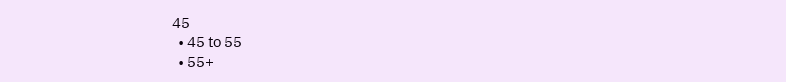45
  • 45 to 55
  • 55+